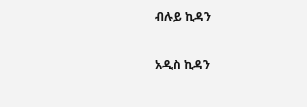ብሉይ ኪዳን

አዲስ ኪዳን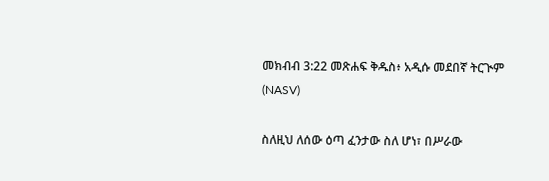መክብብ 3:22 መጽሐፍ ቅዱስ፥ አዲሱ መደበኛ ትርጒም (NASV)

ስለዚህ ለሰው ዕጣ ፈንታው ስለ ሆነ፣ በሥራው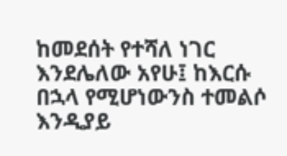ከመደሰት የተሻለ ነገር እንደሌለው አየሁ፤ ከእርሱ በኋላ የሚሆነውንስ ተመልሶ እንዲያይ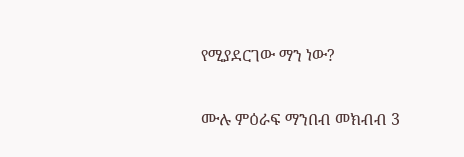የሚያደርገው ማን ነው?

ሙሉ ምዕራፍ ማንበብ መክብብ 3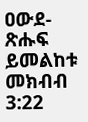ዐውደ-ጽሑፍ ይመልከቱ መክብብ 3:22